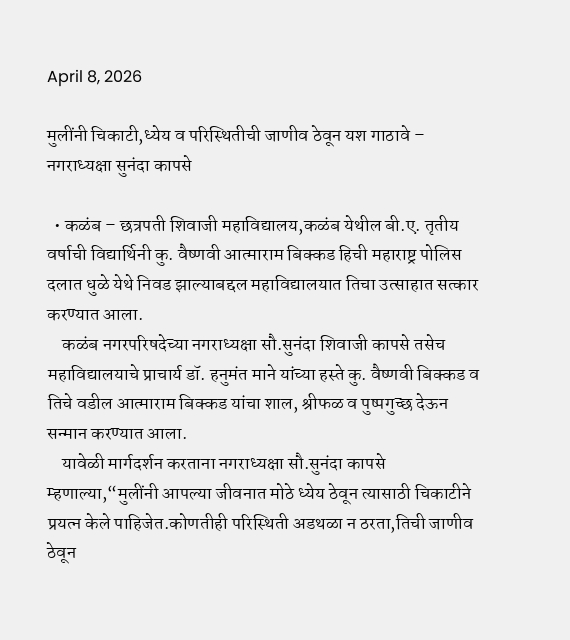April 8, 2026

मुलींनी चिकाटी,ध्येय व परिस्थितीची जाणीव ठेवून यश गाठावे – नगराध्यक्षा सुनंदा कापसे

  • कळंब – छत्रपती शिवाजी महाविद्यालय,कळंब येथील बी.ए. तृतीय वर्षाची विद्यार्थिनी कु. वैष्णवी आत्माराम बिक्कड हिची महाराष्ट्र पोलिस दलात धुळे येथे निवड झाल्याबद्दल महाविद्यालयात तिचा उत्साहात सत्कार करण्यात आला.
    कळंब नगरपरिषदेच्या नगराध्यक्षा सौ.सुनंदा शिवाजी कापसे तसेच महाविद्यालयाचे प्राचार्य डॉ. हनुमंत माने यांच्या हस्ते कु. वैष्णवी बिक्कड व तिचे वडील आत्माराम बिक्कड यांचा शाल, श्रीफळ व पुष्पगुच्छ देऊन सन्मान करण्यात आला.
    यावेळी मार्गदर्शन करताना नगराध्यक्षा सौ.सुनंदा कापसे म्हणाल्या,“मुलींनी आपल्या जीवनात मोठे ध्येय ठेवून त्यासाठी चिकाटीने प्रयत्न केले पाहिजेत.कोणतीही परिस्थिती अडथळा न ठरता,तिची जाणीव ठेवून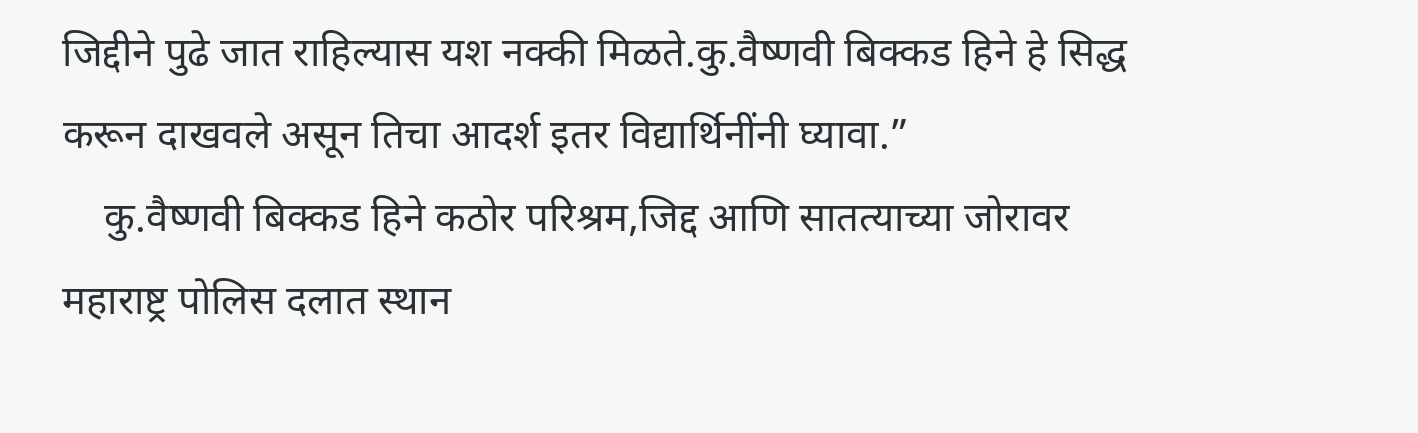जिद्दीने पुढे जात राहिल्यास यश नक्की मिळते.कु.वैष्णवी बिक्कड हिने हे सिद्ध करून दाखवले असून तिचा आदर्श इतर विद्यार्थिनींनी घ्यावा.”
    कु.वैष्णवी बिक्कड हिने कठोर परिश्रम,जिद्द आणि सातत्याच्या जोरावर महाराष्ट्र पोलिस दलात स्थान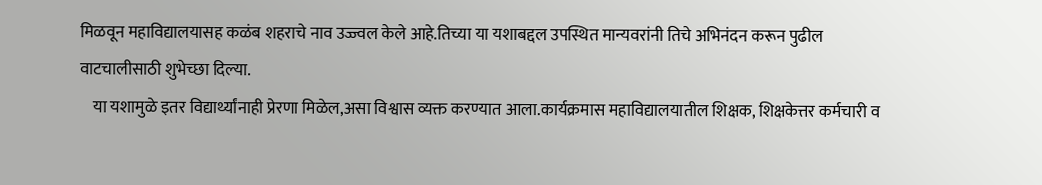मिळवून महाविद्यालयासह कळंब शहराचे नाव उज्ज्वल केले आहे.तिच्या या यशाबद्दल उपस्थित मान्यवरांनी तिचे अभिनंदन करून पुढील वाटचालीसाठी शुभेच्छा दिल्या.
    या यशामुळे इतर विद्यार्थ्यांनाही प्रेरणा मिळेल,असा विश्वास व्यक्त करण्यात आला.कार्यक्रमास महाविद्यालयातील शिक्षक, शिक्षकेत्तर कर्मचारी व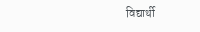विद्यार्थी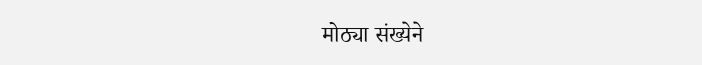मोठ्या संख्येने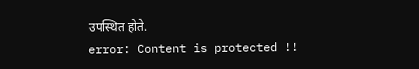उपस्थित होते.
error: Content is protected !!